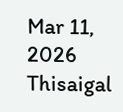Mar 11, 2026
Thisaigal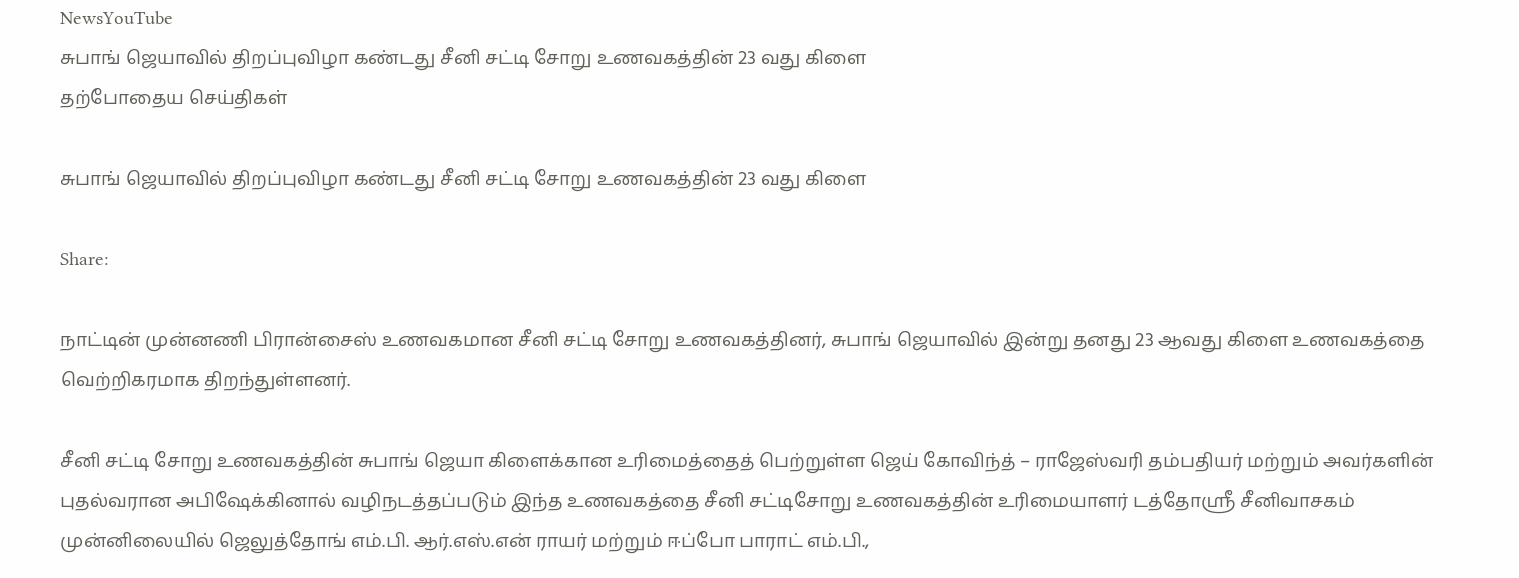NewsYouTube
சுபாங் ஜெயாவில் திறப்புவிழா கண்டது சீனி சட்டி சோறு உணவகத்தின் 23 வது கிளை
தற்போதைய செய்திகள்

சுபாங் ஜெயாவில் திறப்புவிழா கண்டது சீனி சட்டி சோறு உணவகத்தின் 23 வது கிளை

Share:

நாட்டின் முன்னணி பிரான்சைஸ் உணவகமான சீனி சட்டி சோறு உணவகத்தினர், சுபாங் ஜெயாவில் இன்று தனது 23 ஆவது கிளை உணவகத்தை வெற்றிகரமாக திறந்துள்ளனர்.

சீனி சட்டி சோறு உணவகத்தின் சுபாங் ஜெயா கிளைக்கான உரிமைத்தைத் பெற்றுள்ள ஜெய் கோவிந்த் – ராஜேஸ்வரி தம்பதியர் மற்றும் அவர்களின் புதல்வரான அபிஷேக்கினால் வழிநடத்தப்படும் இந்த உணவகத்தை சீனி சட்டிசோறு உணவகத்தின் உரிமையாளர் டத்தோஸ்ரீ சீனிவாசகம் முன்னிலையில் ஜெலுத்தோங் எம்.பி. ஆர்.எஸ்.என் ராயர் மற்றும் ஈப்போ பாராட் எம்.பி.,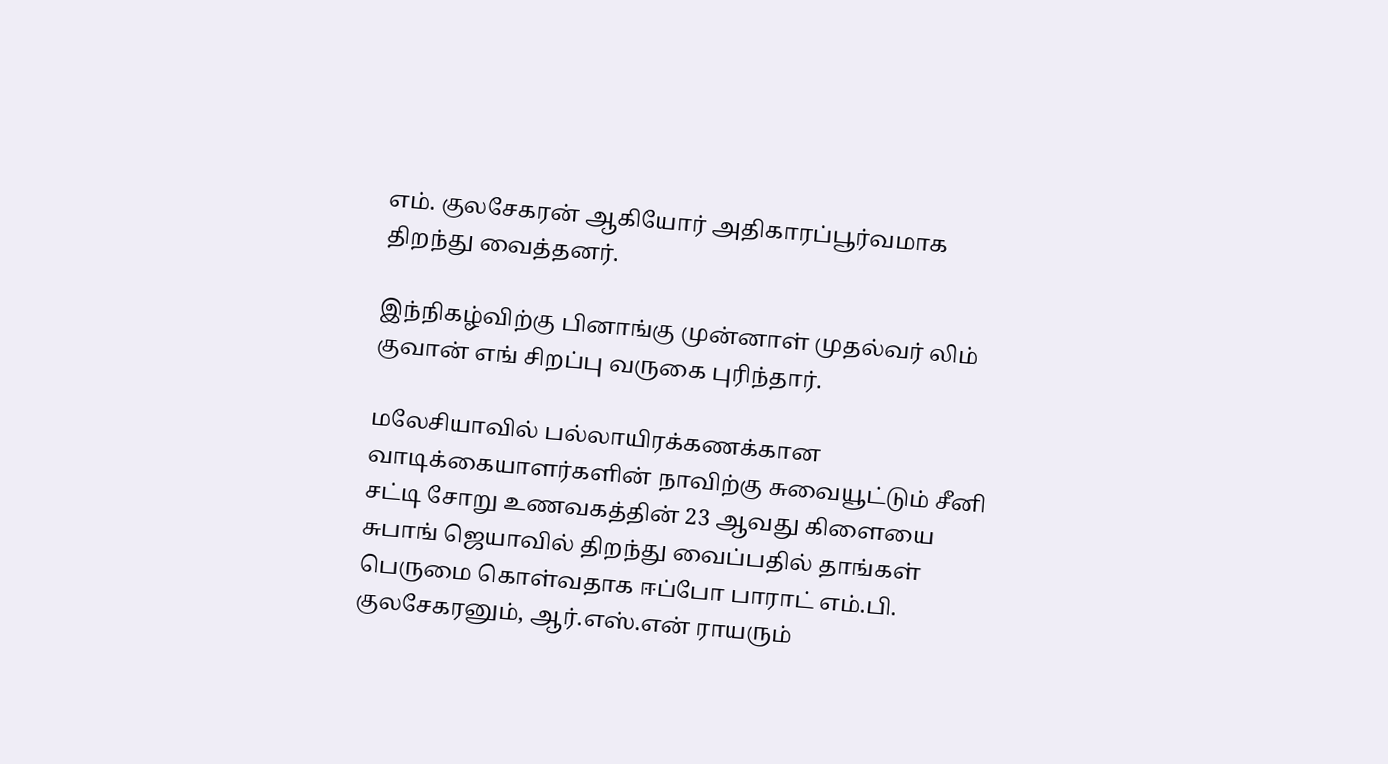எம். குலசேகரன் ஆகியோர் அதிகாரப்பூர்வமாக திறந்து வைத்தனர்.

இந்நிகழ்விற்கு பினாங்கு முன்னாள் முதல்வர் லிம் குவான் எங் சிறப்பு வருகை புரிந்தார்.

மலேசியாவில் பல்லாயிரக்கணக்கான வாடிக்கையாளர்களின் நாவிற்கு சுவையூட்டும் சீனி சட்டி சோறு உணவகத்தின் 23 ஆவது கிளையை சுபாங் ஜெயாவில் திறந்து வைப்பதில் தாங்கள் பெருமை கொள்வதாக ஈப்போ பாராட் எம்.பி. குலசேகரனும், ஆர்.எஸ்.என் ராயரும்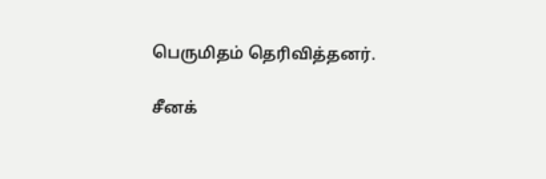பெருமிதம் தெரிவித்தனர்.

சீனக்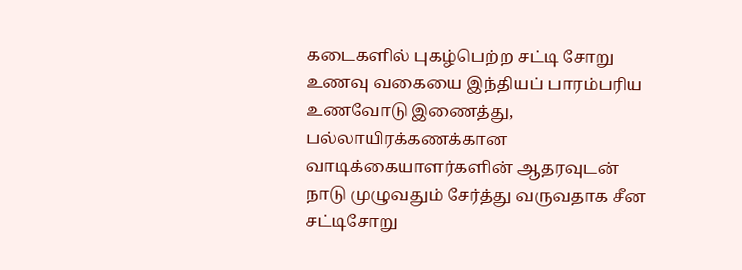கடைகளில் புகழ்பெற்ற சட்டி சோறு உணவு வகையை இந்தியப் பாரம்பரிய உணவோடு இணைத்து, பல்லாயிரக்கணக்கான வாடிக்கையாளர்களின் ஆதரவுடன் நாடு முழுவதும் சேர்த்து வருவதாக சீன சட்டிசோறு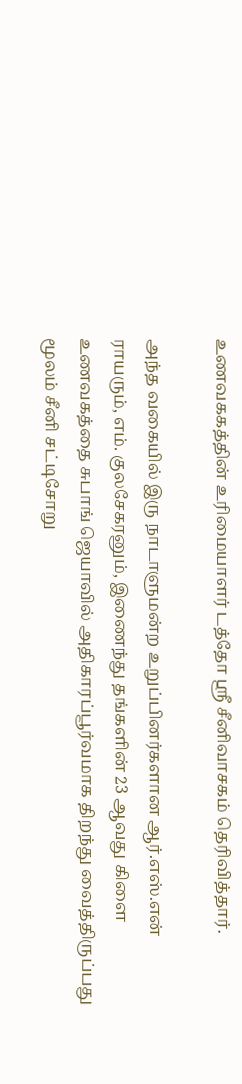உணவககத்தின் உரிமையாளர் டத்தோ ஶ்ரீ சீனிவாசகம் தெரிவித்தார்.

அந்த வகையில் இரு நாடாளுமன்ற உறுப்பினர்களான ஆர்.எஸ்.என் ராயரும், எம். குலசேகரனும், இணைந்து தங்களின் 23 ஆவது கிளை உணவகத்தை சுபாங் ஜெயாவில் அதிகாரப்பூர்வமாக திறந்து வைத்திருப்பது மூலம் சீனி சட்டிசோறு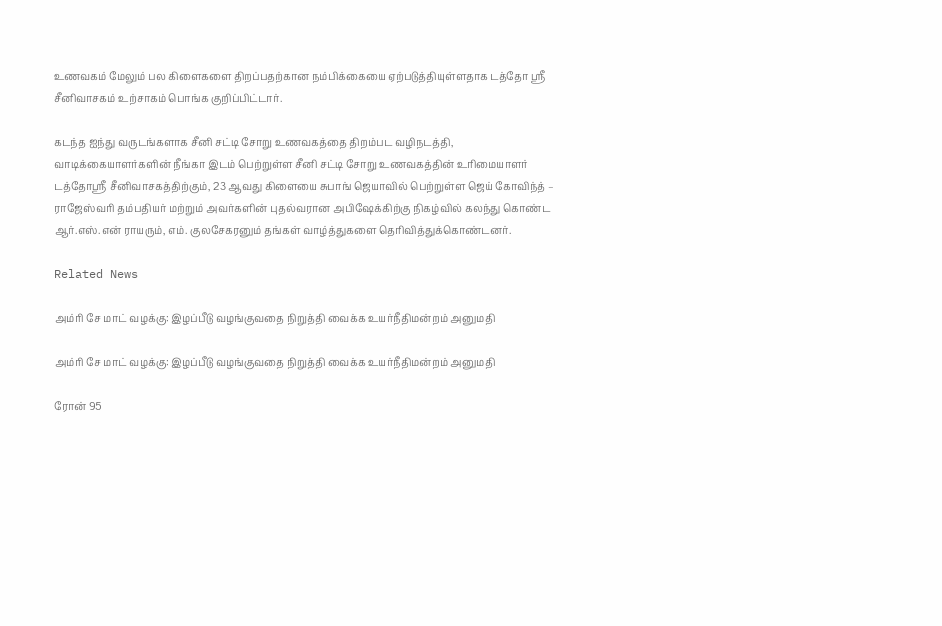உணவகம் மேலும் பல கிளைகளை திறப்பதற்கான நம்பிக்கையை ஏற்படுத்தியுள்ளதாக டத்தோ ஶ்ரீ சீனிவாசகம் உற்சாகம் பொங்க குறிப்பிட்டார்.

கடந்த ஐந்து வருடங்களாக சீனி சட்டி சோறு உணவகத்தை திறம்பட வழிநடத்தி, வாடிக்கையாளர்களின் நீங்கா இடம் பெற்றுள்ள சீனி சட்டி சோறு உணவகத்தின் உரிமையாளர் டத்தோஸ்ரீ சீனிவாசகத்திற்கும், 23 ஆவது கிளையை சுபாங் ஜெயாவில் பெற்றுள்ள ஜெய் கோவிந்த் – ராஜேஸ்வரி தம்பதியர் மற்றும் அவர்களின் புதல்வரான அபிஷேக்கிற்கு நிகழ்வில் கலந்து கொண்ட ஆர்.எஸ்.என் ராயரும், எம். குலசேகரனும் தங்கள் வாழ்த்துகளை தெரிவித்துக்கொண்டனர்.

Related News

அம்ரி சே மாட் வழக்கு: இழப்பீடு வழங்குவதை நிறுத்தி வைக்க உயர்நீதிமன்றம் அனுமதி

அம்ரி சே மாட் வழக்கு: இழப்பீடு வழங்குவதை நிறுத்தி வைக்க உயர்நீதிமன்றம் அனுமதி

ரோன் 95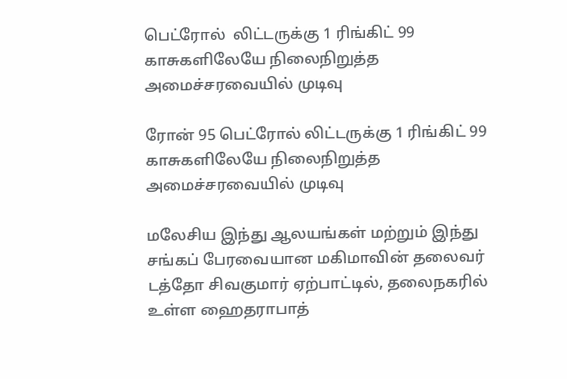பெட்ரோல்  லிட்டருக்கு 1 ரிங்கிட் 99 காசுகளிலேயே நிலைநிறுத்த அமைச்சரவையில் முடிவு

ரோன் 95 பெட்ரோல் லிட்டருக்கு 1 ரிங்கிட் 99 காசுகளிலேயே நிலைநிறுத்த அமைச்சரவையில் முடிவு

மலேசிய இந்து ஆலயங்கள் மற்றும் இந்து சங்கப் பேரவையான மகிமாவின் தலைவர் டத்தோ சிவகுமார் ஏற்பாட்டில், தலைநகரில் உள்ள ஹைதராபாத்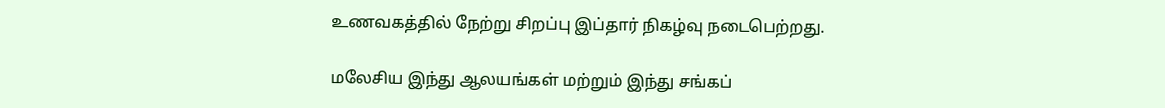உணவகத்தில் நேற்று சிறப்பு இப்தார் நிகழ்வு நடைபெற்றது.

மலேசிய இந்து ஆலயங்கள் மற்றும் இந்து சங்கப்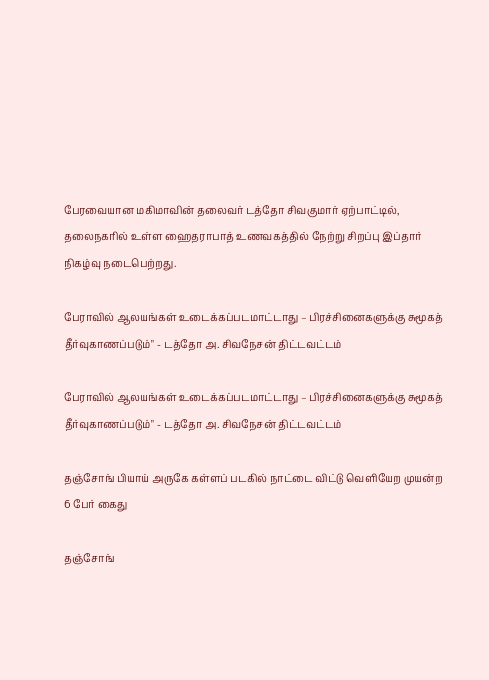பேரவையான மகிமாவின் தலைவர் டத்தோ சிவகுமார் ஏற்பாட்டில், தலைநகரில் உள்ள ஹைதராபாத் உணவகத்தில் நேற்று சிறப்பு இப்தார் நிகழ்வு நடைபெற்றது.

பேராவில் ஆலயங்கள் உடைக்கப்படமாட்டாது – பிரச்சினைகளுக்கு சுமூகத் தீர்வுகாணப்படும்" - டத்தோ அ. சிவநேசன் திட்டவட்டம்

பேராவில் ஆலயங்கள் உடைக்கப்படமாட்டாது – பிரச்சினைகளுக்கு சுமூகத் தீர்வுகாணப்படும்" - டத்தோ அ. சிவநேசன் திட்டவட்டம்

தஞ்சோங் பியாய் அருகே கள்ளப் படகில் நாட்டை விட்டு வெளியேற முயன்ற 6 பேர் கைது

தஞ்சோங்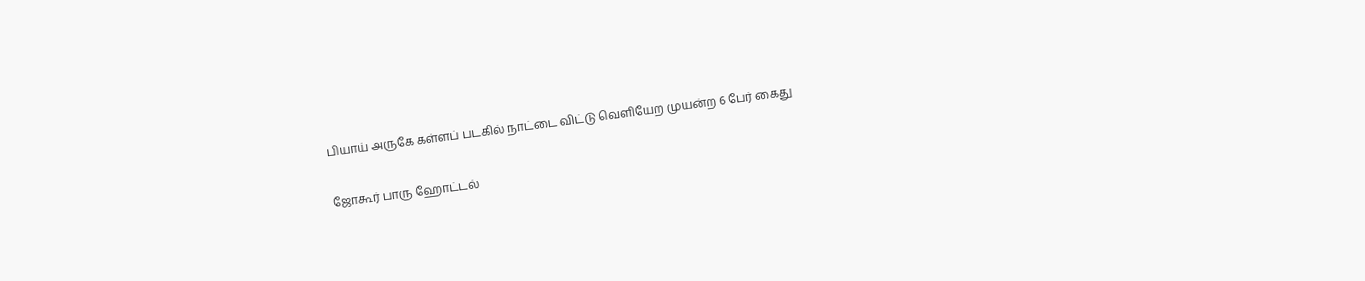பியாய் அருகே கள்ளப் படகில் நாட்டை விட்டு வெளியேற முயன்ற 6 பேர் கைது

ஜோகூர் பாரு ஹோட்டல்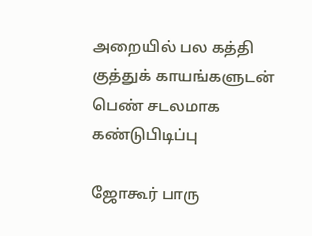அறையில் பல கத்தி குத்துக் காயங்களுடன் பெண் சடலமாக கண்டுபிடிப்பு

ஜோகூர் பாரு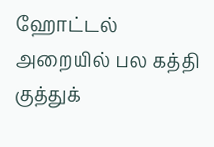ஹோட்டல் அறையில் பல கத்தி குத்துக்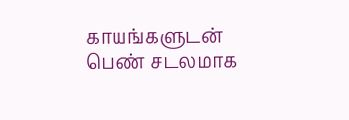காயங்களுடன் பெண் சடலமாக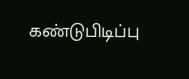கண்டுபிடிப்பு